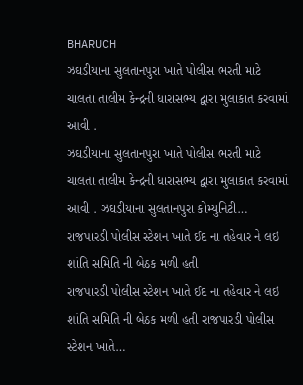BHARUCH
ઝઘડીયાના સુલતાનપુરા ખાતે પોલીસ ભરતી માટે ચાલતા તાલીમ કેન્દ્રની ધારાસભ્ય દ્વારા મુલાકાત કરવામાં આવી .
ઝઘડીયાના સુલતાનપુરા ખાતે પોલીસ ભરતી માટે ચાલતા તાલીમ કેન્દ્રની ધારાસભ્ય દ્વારા મુલાકાત કરવામાં આવી . ઝઘડીયાના સુલતાનપુરા કોમ્યુનિટી…
રાજપારડી પોલીસ સ્ટેશન ખાતે ઈદ ના તહેવાર ને લઇ શાંતિ સમિતિ ની બેઠક મળી હતી
રાજપારડી પોલીસ સ્ટેશન ખાતે ઈદ ના તહેવાર ને લઇ શાંતિ સમિતિ ની બેઠક મળી હતી રાજપારડી પોલીસ સ્ટેશન ખાતે…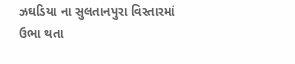ઝઘડિયા ના સુલતાનપુરા વિસ્તારમાં ઉભા થતા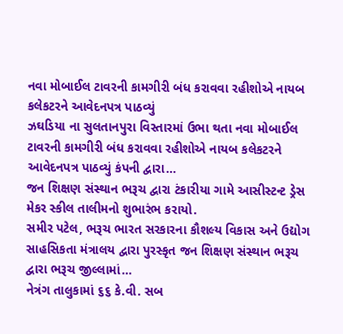નવા મોબાઈલ ટાવરની કામગીરી બંધ કરાવવા રહીશોએ નાયબ કલેકટરને આવેદનપત્ર પાઠવ્યું
ઝઘડિયા ના સુલતાનપુરા વિસ્તારમાં ઉભા થતા નવા મોબાઈલ ટાવરની કામગીરી બંધ કરાવવા રહીશોએ નાયબ કલેકટરને આવેદનપત્ર પાઠવ્યું કંપની દ્વારા…
જન શિક્ષણ સંસ્થાન ભરૂચ દ્વારા ટંકારીયા ગામે આસીસ્ટન્ટ ડ્રેસ મેકર સ્કીલ તાલીમનો શુભારંભ કરાયો.
સમીર પટેલ, ભરૂચ ભારત સરકારના કૌશલ્ય વિકાસ અને ઉદ્યોગ સાહસિકતા મંત્રાલય દ્વારા પુરસ્કૃત જન શિક્ષણ સંસ્થાન ભરૂચ દ્વારા ભરૂચ જીલ્લામાં…
નેત્રંગ તાલુકામાં ૬૬ કે.વી. સબ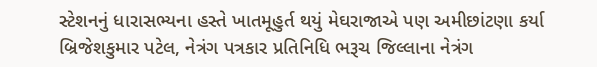સ્ટેશનનું ધારાસભ્યના હસ્તે ખાતમૂહુર્ત થયું મેઘરાજાએ પણ અમીછાંટણા કર્યા
બ્રિજેશકુમાર પટેલ, નેત્રંગ પત્રકાર પ્રતિનિધિ ભરૂચ જિલ્લાના નેત્રંગ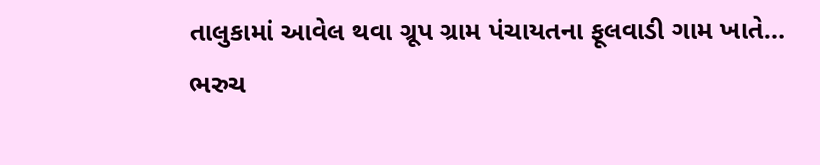તાલુકામાં આવેલ થવા ગ્રૂપ ગ્રામ પંચાયતના ફૂલવાડી ગામ ખાતે…
ભરુચ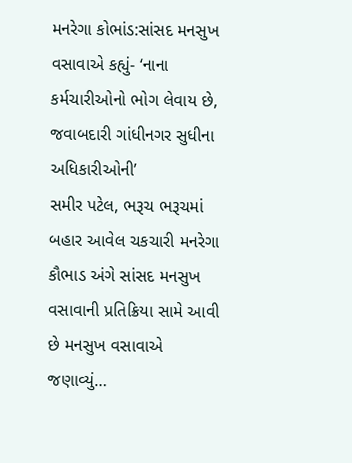મનરેગા કોભાંડ:સાંસદ મનસુખ વસાવાએ કહ્યું- ‘નાના કર્મચારીઓનો ભોગ લેવાય છે, જવાબદારી ગાંધીનગર સુધીના અધિકારીઓની’
સમીર પટેલ, ભરૂચ ભરૂચમાં બહાર આવેલ ચકચારી મનરેગા કૌભાડ અંગે સાંસદ મનસુખ વસાવાની પ્રતિક્રિયા સામે આવી છે મનસુખ વસાવાએ જણાવ્યું…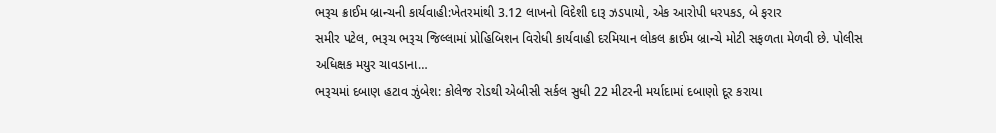ભરૂચ ક્રાઈમ બ્રાન્ચની કાર્યવાહી:ખેતરમાંથી 3.12 લાખનો વિદેશી દારૂ ઝડપાયો, એક આરોપી ધરપકડ, બે ફરાર
સમીર પટેલ, ભરૂચ ભરૂચ જિલ્લામાં પ્રોહિબિશન વિરોધી કાર્યવાહી દરમિયાન લોકલ ક્રાઈમ બ્રાન્ચે મોટી સફળતા મેળવી છે. પોલીસ અધિક્ષક મયુર ચાવડાના…
ભરૂચમાં દબાણ હટાવ ઝુંબેશ: કોલેજ રોડથી એબીસી સર્કલ સુધી 22 મીટરની મર્યાદામાં દબાણો દૂર કરાયા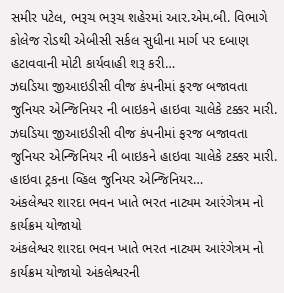સમીર પટેલ, ભરૂચ ભરૂચ શહેરમાં આર.એમ.બી. વિભાગે કોલેજ રોડથી એબીસી સર્કલ સુધીના માર્ગ પર દબાણ હટાવવાની મોટી કાર્યવાહી શરૂ કરી…
ઝઘડિયા જીઆઇડીસી વીજ કંપનીમાં ફરજ બજાવતા જુનિયર એન્જિનિયર ની બાઇકને હાઇવા ચાલેકે ટક્કર મારી.
ઝઘડિયા જીઆઇડીસી વીજ કંપનીમાં ફરજ બજાવતા જુનિયર એન્જિનિયર ની બાઇકને હાઇવા ચાલેકે ટક્કર મારી. હાઇવા ટ્રકના વ્હિલ જુનિયર એન્જિનિયર…
અંકલેશ્વર શારદા ભવન ખાતે ભરત નાટ્યમ આરંગેત્રમ નો કાર્યક્રમ યોજાયો
અંકલેશ્વર શારદા ભવન ખાતે ભરત નાટ્યમ આરંગેત્રમ નો કાર્યક્રમ યોજાયો અંકલેશ્વરની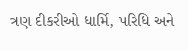ત્રણ દીકરીઓ ધાર્મિ, પરિધિ અને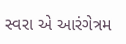સ્વરા એ આરંગેત્રમ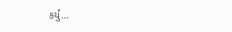કર્યું…